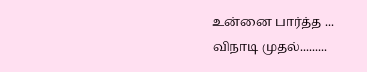உன்னை பார்த்த ...
விநாடி முதல்.........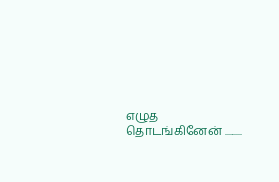எழுத தொடங்கினேன் .........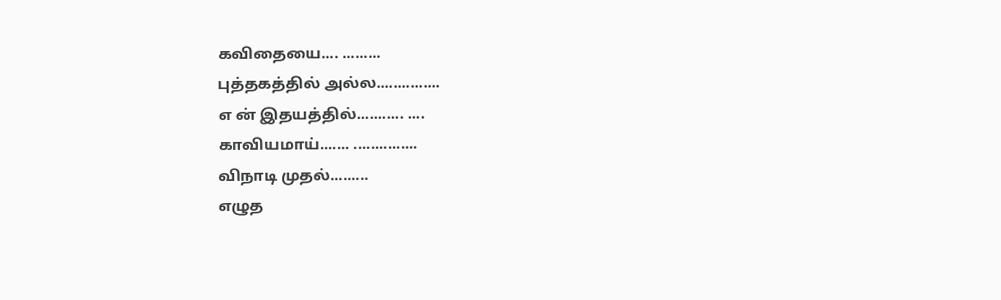கவிதையை.... .........
புத்தகத்தில் அல்ல...............
எ ன் இதயத்தில்........... ....
காவியமாய்....... ...............
விநாடி முதல்.........
எழுத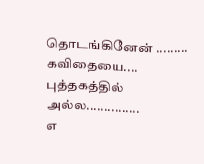தொடங்கினேன் .........
கவிதையை....
புத்தகத்தில் அல்ல...............
எ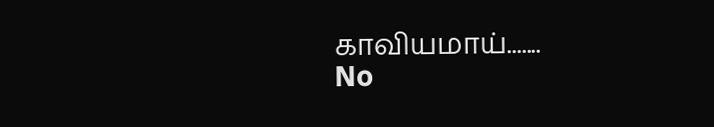காவியமாய்.......
No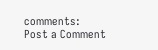comments:
Post a Comment